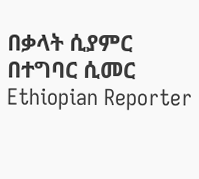በቃላት ሲያምር በተግባር ሲመር Ethiopian Reporter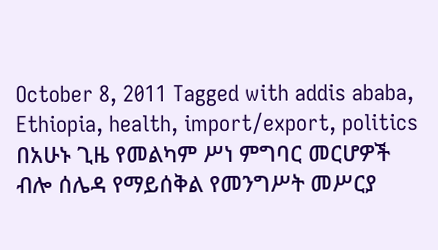October 8, 2011 Tagged with addis ababa, Ethiopia, health, import/export, politics በአሁኑ ጊዜ የመልካም ሥነ ምግባር መርሆዎች ብሎ ሰሌዳ የማይሰቅል የመንግሥት መሥርያ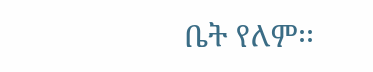ቤት የለም፡፡